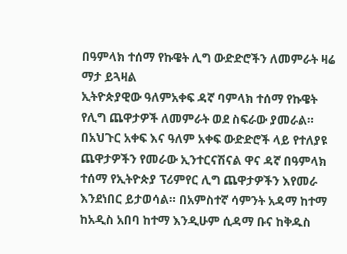በዓምላክ ተሰማ የኩዌት ሊግ ውድድሮችን ለመምራት ዛሬ ማታ ይጓዛል
ኢትዮጵያዊው ዓለምአቀፍ ዳኛ ባምላክ ተሰማ የኩዌት የሊግ ጨዋታዎች ለመምራት ወደ ስፍራው ያመራል።
በአህጉር አቀፍ እና ዓለም አቀፍ ውድድሮች ላይ የተለያዩ ጨዋታዎችን የመራው ኢንተርናሽናል ዋና ዳኛ በዓምላክ ተሰማ የኢትዮጵያ ፕሪምየር ሊግ ጨዋታዎችን እየመራ እንደነበር ይታወሳል። በአምስተኛ ሳምንት አዳማ ከተማ ከአዲስ አበባ ከተማ እንዲሁም ሲዳማ ቡና ከቅዱስ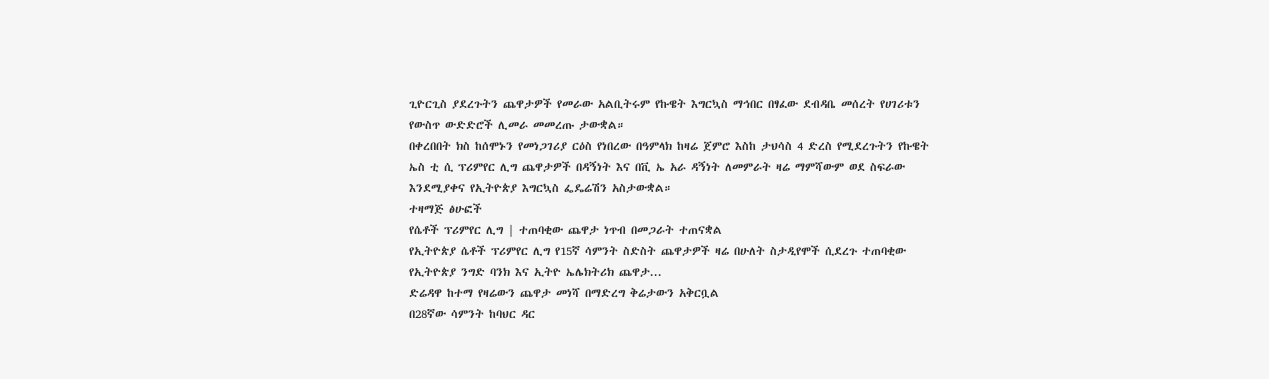ጊዮርጊስ ያደረጉትን ጨዋታዎች የመራው አልቢትሩም የኩዌት እግርኳስ ማኅበር በፃፈው ደብዳቤ መሰረት የሀገሪቱን የውስጥ ውድድሮች ሊመራ መመረጡ ታውቋል።
በቀረበበት ክስ ከሰሞኑን የመነጋገሪያ ርዕስ የነበረው በዓምላክ ከዛሬ ጀምሮ እስከ ታህሳስ 4 ድረስ የሚደረጉትን የኩዌት ኤስ ቲ ሲ ፕሪምየር ሊግ ጨዋታዎች በዳኝነት እና በቪ ኤ አራ ዳኝነት ለመምራት ዛሬ ማምሻውም ወደ ስፍራው እንደሚያቀና የኢትዮጵያ እግርኳስ ፌዴሬሽን አስታውቋል።
ተዛማጅ ፅሁፎች
የሴቶች ፕሪምየር ሊግ | ተጠባቂው ጨዋታ ነጥብ በመጋራት ተጠናቋል
የኢትዮጵያ ሴቶች ፕሪምየር ሊግ የ15ኛ ሳምንት ስድስት ጨዋታዎች ዛሬ በሁለት ስታዲየሞች ሲደረጉ ተጠባቂው የኢትዮጵያ ንግድ ባንክ እና ኢትዮ ኤሌክትሪክ ጨዋታ...
ድሬዳዋ ከተማ የዛሬውን ጨዋታ መነሻ በማድረግ ቅሬታውን አቅርቧል
በ28ኛው ሳምንት ከባህር ዳር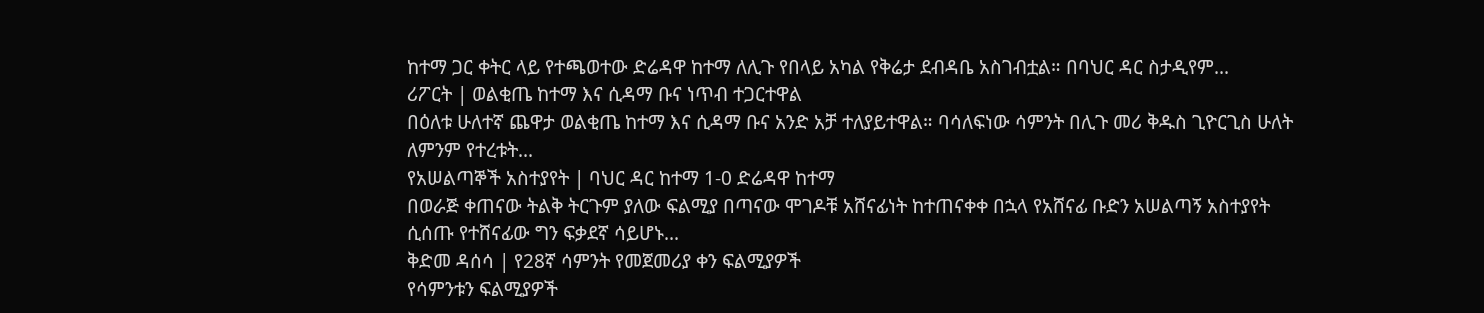ከተማ ጋር ቀትር ላይ የተጫወተው ድሬዳዋ ከተማ ለሊጉ የበላይ አካል የቅሬታ ደብዳቤ አስገብቷል። በባህር ዳር ስታዲየም...
ሪፖርት | ወልቂጤ ከተማ እና ሲዳማ ቡና ነጥብ ተጋርተዋል
በዕለቱ ሁለተኛ ጨዋታ ወልቂጤ ከተማ እና ሲዳማ ቡና አንድ አቻ ተለያይተዋል። ባሳለፍነው ሳምንት በሊጉ መሪ ቅዱስ ጊዮርጊስ ሁለት ለምንም የተረቱት...
የአሠልጣኞች አስተያየት | ባህር ዳር ከተማ 1-0 ድሬዳዋ ከተማ
በወራጅ ቀጠናው ትልቅ ትርጉም ያለው ፍልሚያ በጣናው ሞገዶቹ አሸናፊነት ከተጠናቀቀ በኋላ የአሸናፊ ቡድን አሠልጣኝ አስተያየት ሲሰጡ የተሸናፊው ግን ፍቃደኛ ሳይሆኑ...
ቅድመ ዳሰሳ | የ28ኛ ሳምንት የመጀመሪያ ቀን ፍልሚያዎች
የሳምንቱን ፍልሚያዎች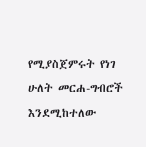የሚያስጀምሩት የነገ ሁለት መርሐ-ግብሮች እንደሚከተለው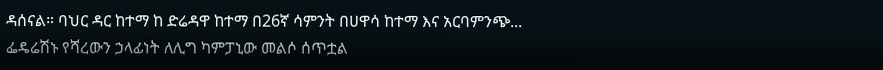ዳሰናል። ባህር ዳር ከተማ ከ ድሬዳዋ ከተማ በ26ኛ ሳምንት በሀዋሳ ከተማ እና አርባምንጭ...
ፌዴሬሽኑ የሻረውን ኃላፊነት ለሊግ ካምፓኒው መልሶ ሰጥቷል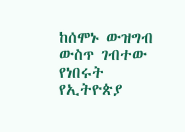ከሰሞኑ ውዝግብ ውስጥ ገብተው የነበሩት የኢትዮጵያ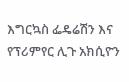እግርኳስ ፌዴሬሽን እና የፕሪምየር ሊጉ አክሲዮን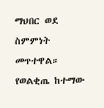ማህበር ወደ ስምምነት መጥተዋል። የወልቂጤ ከተማው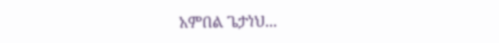አምበል ጌታነህ...